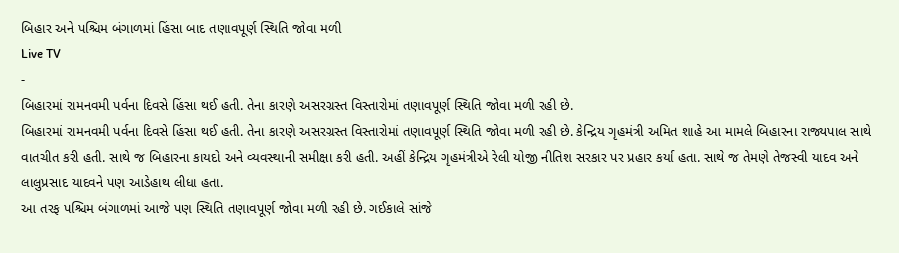બિહાર અને પશ્ચિમ બંગાળમાં હિંસા બાદ તણાવપૂર્ણ સ્થિતિ જોવા મળી
Live TV
-
બિહારમાં રામનવમી પર્વના દિવસે હિંસા થઈ હતી. તેના કારણે અસરગ્રસ્ત વિસ્તારોમાં તણાવપૂર્ણ સ્થિતિ જોવા મળી રહી છે.
બિહારમાં રામનવમી પર્વના દિવસે હિંસા થઈ હતી. તેના કારણે અસરગ્રસ્ત વિસ્તારોમાં તણાવપૂર્ણ સ્થિતિ જોવા મળી રહી છે. કેન્દ્રિય ગૃહમંત્રી અમિત શાહે આ મામલે બિહારના રાજ્યપાલ સાથે વાતચીત કરી હતી. સાથે જ બિહારના કાયદો અને વ્યવસ્થાની સમીક્ષા કરી હતી. અહીં કેન્દ્રિય ગૃહમંત્રીએ રેલી યોજી નીતિશ સરકાર પર પ્રહાર કર્યા હતા. સાથે જ તેમણે તેજસ્વી યાદવ અને લાલુપ્રસાદ યાદવને પણ આડેહાથ લીધા હતા.
આ તરફ પશ્ચિમ બંગાળમાં આજે પણ સ્થિતિ તણાવપૂર્ણ જોવા મળી રહી છે. ગઈકાલે સાંજે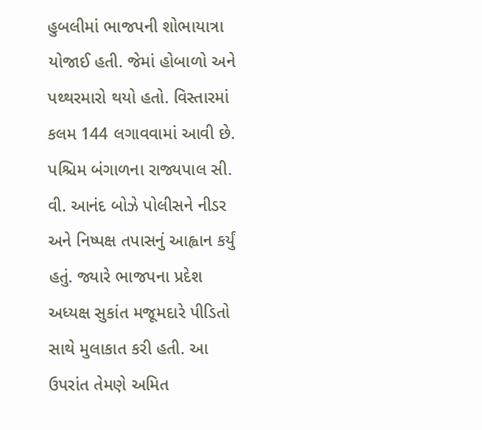હુબલીમાં ભાજપની શોભાયાત્રા યોજાઈ હતી. જેમાં હોબાળો અને પથ્થરમારો થયો હતો. વિસ્તારમાં કલમ 144 લગાવવામાં આવી છે. પશ્ચિમ બંગાળના રાજ્યપાલ સી. વી. આનંદ બોઝે પોલીસને નીડર અને નિષ્પક્ષ તપાસનું આહ્વાન કર્યું હતું. જ્યારે ભાજપના પ્રદેશ અધ્યક્ષ સુકાંત મજૂમદારે પીડિતો સાથે મુલાકાત કરી હતી. આ ઉપરાંત તેમણે અમિત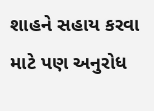શાહને સહાય કરવા માટે પણ અનુરોધ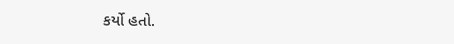કર્યો હતો.